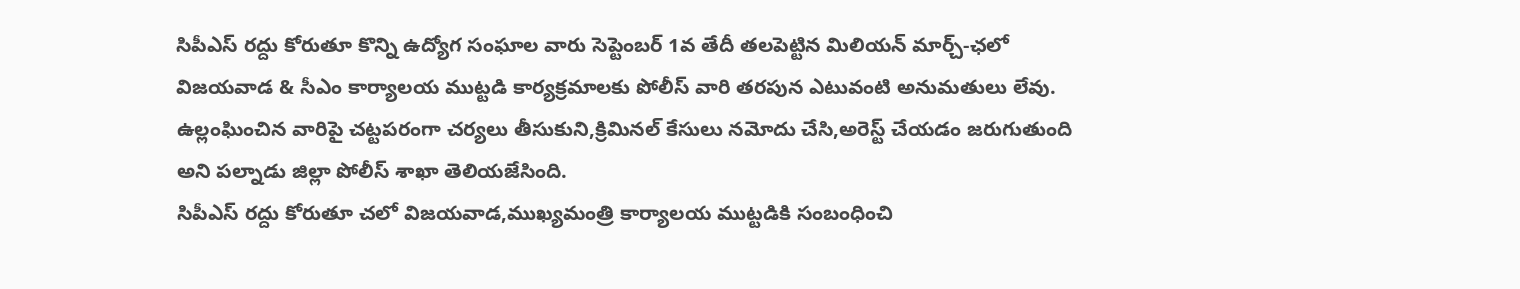సిపీఎస్ రద్దు కోరుతూ కొన్ని ఉద్యోగ సంఘాల వారు సెప్టెంబర్ 1వ తేదీ తలపెట్టిన మిలియన్ మార్చ్-ఛలో విజయవాడ & సీఎం కార్యాలయ ముట్టడి కార్యక్రమాలకు పోలీస్ వారి తరపున ఎటువంటి అనుమతులు లేవు. ఉల్లంఘించిన వారిపై చట్టపరంగా చర్యలు తీసుకుని,క్రిమినల్ కేసులు నమోదు చేసి,అరెస్ట్ చేయడం జరుగుతుంది అని పల్నాడు జిల్లా పోలీస్ శాఖా తెలియజేసింది.
సిపీఎస్ రద్దు కోరుతూ చలో విజయవాడ,ముఖ్యమంత్రి కార్యాలయ ముట్టడికి సంబంధించి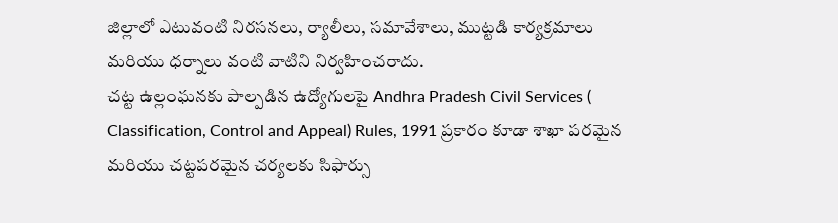జిల్లాలో ఎటువంటి నిరసనలు, ర్యాలీలు, సమావేశాలు, ముట్టడి కార్యక్రమాలు మరియు ధర్నాలు వంటి వాటిని నిర్వహించరాదు.
చట్ట ఉల్లంఘనకు పాల్పడిన ఉద్యోగులపై Andhra Pradesh Civil Services ( Classification, Control and Appeal) Rules, 1991 ప్రకారం కూడా శాఖా పరమైన మరియు చట్టపరమైన చర్యలకు సిఫార్సు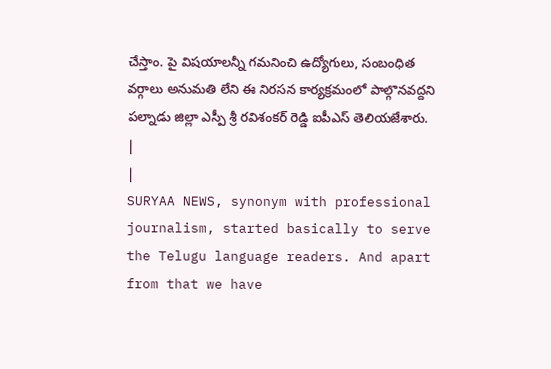చేస్తాం. పై విషయాలన్నీ గమనించి ఉద్యోగులు, సంబంధిత వర్గాలు అనుమతి లేని ఈ నిరసన కార్యక్రమంలో పాల్గొనవద్దని పల్నాడు జిల్లా ఎస్పీ శ్రీ రవిశంకర్ రెడ్డి ఐపీఎస్ తెలియజేశారు.
|
|
SURYAA NEWS, synonym with professional journalism, started basically to serve the Telugu language readers. And apart from that we have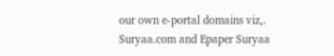our own e-portal domains viz,. Suryaa.com and Epaper Suryaa